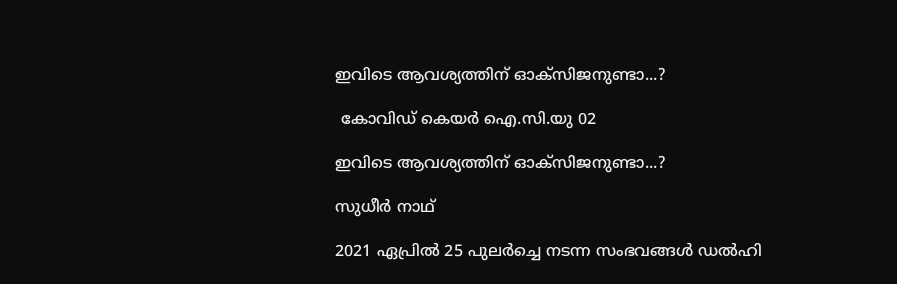ഇവിടെ ആവശ്യത്തിന് ഓക്സിജനുണ്ടാ...?

 കോവിഡ് കെയര്‍ ഐ.സി.യു 02

ഇവിടെ ആവശ്യത്തിന് ഓക്സിജനുണ്ടാ...?

സുധീര്‍ നാഥ്

2021 ഏപ്രില്‍ 25 പുലര്‍ച്ചെ നടന്ന സംഭവങ്ങള്‍ ഡല്‍ഹി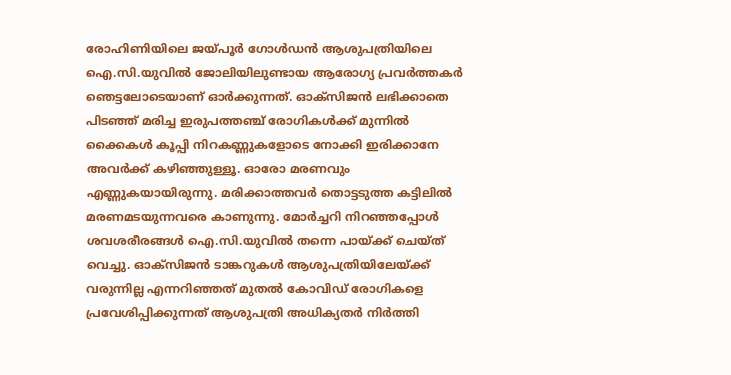രോഹിണിയിലെ ജയ്പൂര്‍ ഗോള്‍ഡന്‍ ആശുപത്രിയിലെ ഐ.സി.യുവില്‍ ജോലിയിലുണ്ടായ ആരോഗ്യ പ്രവര്‍ത്തകര്‍ ഞെട്ടലോടെയാണ് ഓര്‍ക്കുന്നത്. ഓക്സിജന്‍ ലഭിക്കാതെ പിടഞ്ഞ് മരിച്ച ഇരുപത്തഞ്ച് രോഗികള്‍ക്ക് മുന്നില്‍ ക്കൈകള്‍ കൂപ്പി നിറകണ്ണുകളോടെ നോക്കി ഇരിക്കാനേ അവര്‍ക്ക് കഴിഞ്ഞുള്ളൂ. ഓരോ മരണവും എണ്ണുകയായിരുന്നു. മരിക്കാത്തവര്‍ തൊട്ടടുത്ത കട്ടിലില്‍ മരണമടയുന്നവരെ കാണുന്നു. മോര്‍ച്ചറി നിറഞ്ഞപ്പോള്‍ ശവശരീരങ്ങള്‍ ഐ.സി.യുവില്‍ തന്നെ പായ്ക്ക് ചെയ്ത് വെച്ചു. ഓക്സിജന്‍ ടാങ്കറുകള്‍ ആശുപത്രിയിലേയ്ക്ക് വരുന്നില്ല എന്നറിഞ്ഞത് മുതല്‍ കോവിഡ് രോഗികളെ പ്രവേശിപ്പിക്കുന്നത് ആശുപത്രി അധിക്യതര്‍ നിര്‍ത്തി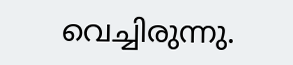വെച്ചിരുന്നു.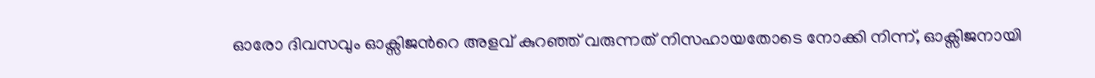ഓരോ ദിവസവും ഓക്സിജന്‍റെ അളവ് കുറഞ്ഞ് വരുന്നത് നിസഹായതോടെ നോക്കി നിന്ന്, ഓക്സിജനായി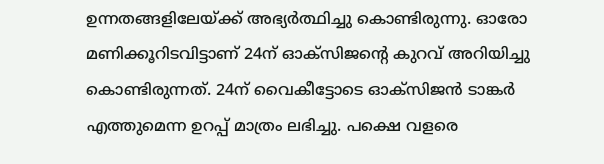ഉന്നതങ്ങളിലേയ്ക്ക് അഭ്യര്‍ത്ഥിച്ചു കൊണ്ടിരുന്നു. ഓരോ മണിക്കൂറിടവിട്ടാണ് 24ന് ഓക്സിജന്‍റെ കുറവ് അറിയിച്ചു കൊണ്ടിരുന്നത്. 24ന് വൈകീട്ടോടെ ഓക്സിജന്‍ ടാങ്കര്‍ എത്തുമെന്ന ഉറപ്പ് മാത്രം ലഭിച്ചു. പക്ഷെ വളരെ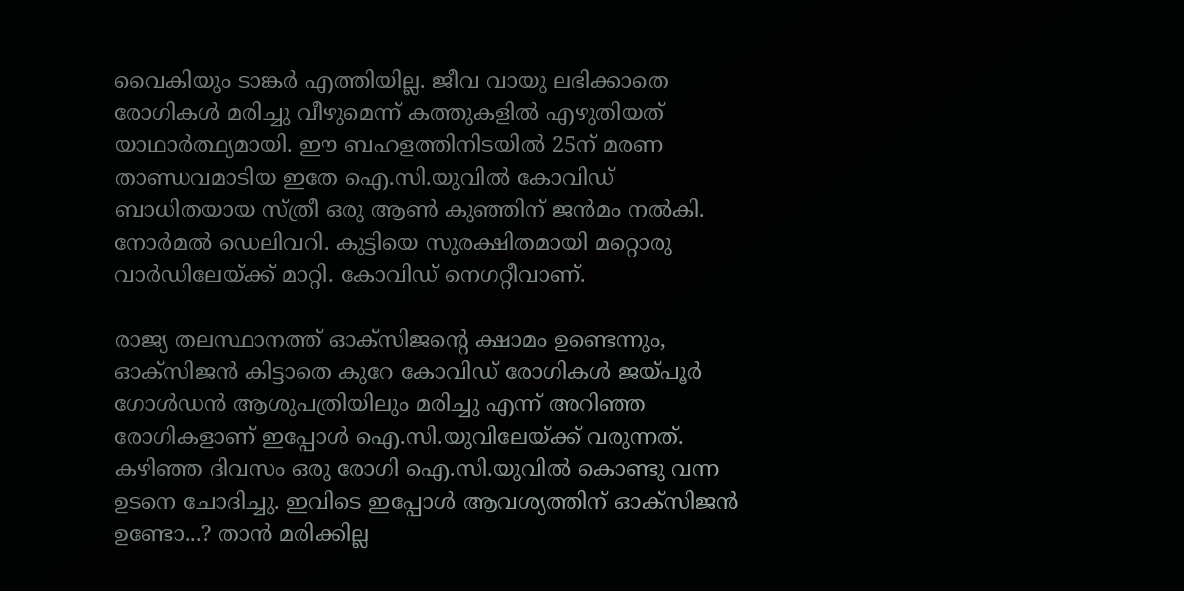വൈകിയും ടാങ്കര്‍ എത്തിയില്ല. ജീവ വായു ലഭിക്കാതെ രോഗികള്‍ മരിച്ചു വീഴുമെന്ന് കത്തുകളില്‍ എഴുതിയത് യാഥാര്‍ത്ഥ്യമായി. ഈ ബഹളത്തിനിടയില്‍ 25ന് മരണ താണ്ഡവമാടിയ ഇതേ ഐ.സി.യുവില്‍ കോവിഡ് ബാധിതയായ സ്ത്രീ ഒരു ആണ്‍ കുഞ്ഞിന് ജന്‍മം നല്‍കി. നോര്‍മല്‍ ഡെലിവറി. കുട്ടിയെ സുരക്ഷിതമായി മറ്റൊരു വാര്‍ഡിലേയ്ക്ക് മാറ്റി. കോവിഡ് നെഗറ്റീവാണ്.

രാജ്യ തലസ്ഥാനത്ത് ഓക്സിജന്‍റെ ക്ഷാമം ഉണ്ടെന്നും, ഓക്സിജന്‍ കിട്ടാതെ കുറേ കോവിഡ് രോഗികള്‍ ജയ്പൂര്‍ ഗോള്‍ഡന്‍ ആശുപത്രിയിലും മരിച്ചു എന്ന് അറിഞ്ഞ രോഗികളാണ് ഇപ്പോള്‍ ഐ.സി.യുവിലേയ്ക്ക് വരുന്നത്. കഴിഞ്ഞ ദിവസം ഒരു രോഗി ഐ.സി.യുവില്‍ കൊണ്ടു വന്ന ഉടനെ ചോദിച്ചു. ഇവിടെ ഇപ്പോള്‍ ആവശ്യത്തിന് ഓക്സിജന്‍ ഉണ്ടോ...? താന്‍ മരിക്കില്ല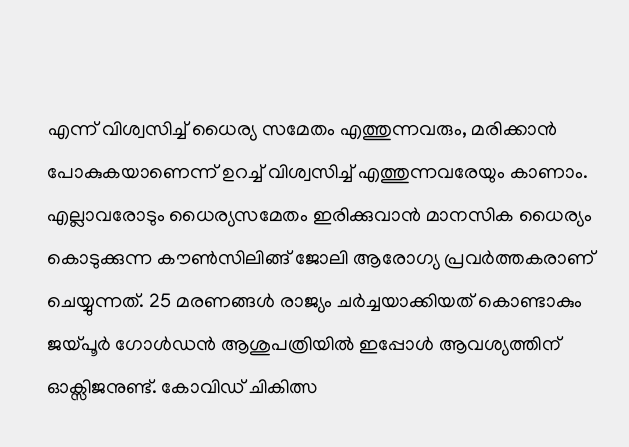എന്ന് വിശ്വസിച്ച് ധൈര്യ സമേതം എത്തുന്നവരും, മരിക്കാന്‍ പോകുകയാണെന്ന് ഉറച്ച് വിശ്വസിച്ച് എത്തുന്നവരേയും കാണാം. എല്ലാവരോടും ധൈര്യസമേതം ഇരിക്കുവാന്‍ മാനസിക ധൈര്യം കൊടുക്കുന്ന കൗണ്‍സിലിങ്ങ് ജോലി ആരോഗ്യ പ്രവര്‍ത്തകരാണ് ചെയ്യുന്നത്. 25 മരണങ്ങള്‍ രാജ്യം ചര്‍ച്ചയാക്കിയത് കൊണ്ടാകും ജയ്പൂര്‍ ഗോള്‍ഡന്‍ ആശുപത്രിയില്‍ ഇപ്പോള്‍ ആവശ്യത്തിന് ഓക്സിജനുണ്ട്. കോവിഡ് ചികിത്സ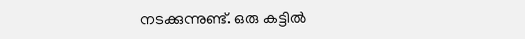നടക്കുന്നുണ്ട്. ഒരു കട്ടില്‍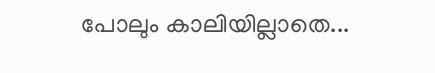പോലും കാലിയില്ലാതെ...